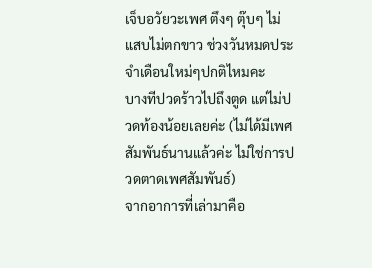เจ็บอวัยวะเพศ ตึงๆ ตุ๊บๆ ไม่แสบไม่ตกขาว ช่วงวันหมดประจำเดือนใหม่ๆปกติไหมคะ
บางทีปวดร้าวไปถึงตูด แต่ไม่ปวดท้องน้อยเลยค่ะ (ไม่ได้มีเพศสัมพันธ์นานแล้วค่ะ ไม่ใช่การปวดตาดเพศสัมพันธ์)
จากอาการที่เล่ามาคือ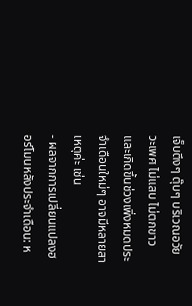เจ็บตึงๆ ตุ๊บๆ บริเวณอวัยวะเพศ ไม่แสบ ไม่ตกขาว และเกิดขึ้นช่วงเพิ่งหมดประจำเดือนใหม่ๆ อาจมีหลายสาเหตุค่ะ เช่น
- ผลจากการเปลี่ยนแปลงฮอร์โมนหลังประจำเดือน: ห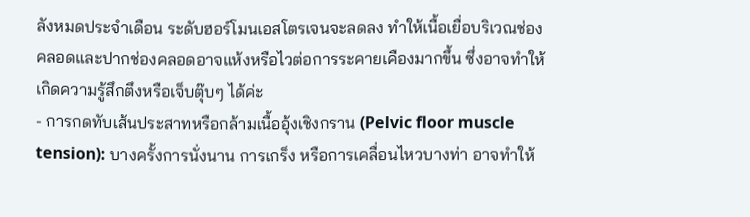ลังหมดประจำเดือน ระดับฮอร์โมนเอสโตรเจนจะลดลง ทำให้เนื้อเยื่อบริเวณช่องคลอดและปากช่องคลอดอาจแห้งหรือไวต่อการระคายเคืองมากขึ้น ซึ่งอาจทำให้เกิดความรู้สึกตึงหรือเจ็บตุ๊บๆ ได้ค่ะ
- การกดทับเส้นประสาทหรือกล้ามเนื้ออุ้งเชิงกราน (Pelvic floor muscle tension): บางครั้งการนั่งนาน การเกร็ง หรือการเคลื่อนไหวบางท่า อาจทำให้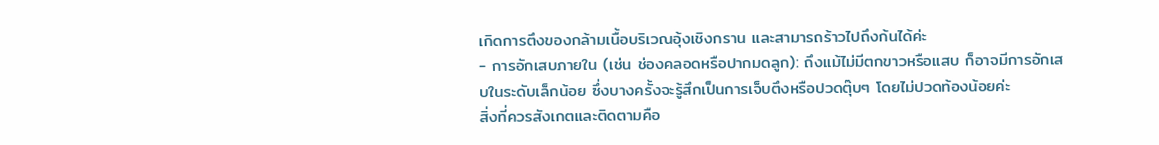เกิดการตึงของกล้ามเนื้อบริเวณอุ้งเชิงกราน และสามารถร้าวไปถึงก้นได้ค่ะ
- การอักเสบภายใน (เช่น ช่องคลอดหรือปากมดลูก): ถึงแม้ไม่มีตกขาวหรือแสบ ก็อาจมีการอักเสบในระดับเล็กน้อย ซึ่งบางครั้งจะรู้สึกเป็นการเจ็บตึงหรือปวดตุ๊บๆ โดยไม่ปวดท้องน้อยค่ะ
สิ่งที่ควรสังเกตและติดตามคือ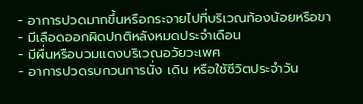- อาการปวดมากขึ้นหรือกระจายไปที่บริเวณท้องน้อยหรือขา
- มีเลือดออกผิดปกติหลังหมดประจำเดือน
- มีผื่นหรือบวมแดงบริเวณอวัยวะเพศ
- อาการปวดรบกวนการนั่ง เดิน หรือใช้ชีวิตประจำวัน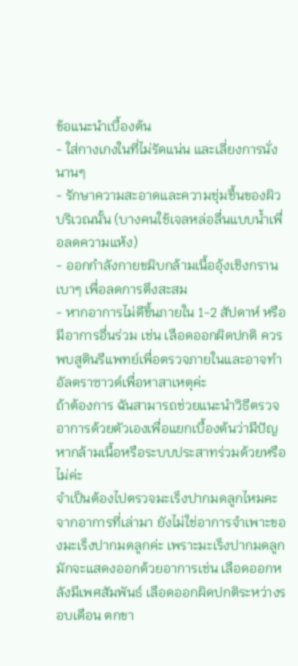ข้อแนะนำเบื้องต้น
- ใส่กางเกงในที่ไม่รัดแน่น และเลี่ยงการนั่งนานๆ
- รักษาความสะอาดและความชุ่มชื้นของผิวบริเวณนั้น (บางคนใช้เจลหล่อลื่นแบบน้ำเพื่อลดความแห้ง)
- ออกกำลังกายขมิบกล้ามเนื้ออุ้งเชิงกรานเบาๆ เพื่อลดการตึงสะสม
- หากอาการไม่ดีขึ้นภายใน 1-2 สัปดาห์ หรือมีอาการอื่นร่วม เช่น เลือดออกผิดปกติ ควรพบสูตินรีแพทย์เพื่อตรวจภายในและอาจทำอัลตราซาวด์เพื่อหาสาเหตุค่ะ
ถ้าต้องการ ฉันสามารถช่วยแนะนำวิธีตรวจอาการด้วยตัวเองเพื่อแยกเบื้องต้นว่ามีปัญหากล้ามเนื้อหรือระบบประสาทร่วมด้วยหรือไม่ค่ะ
จำเป็นต้องไปตรวจมะเร็งปากมดลูกไหมคะ
จากอาการที่เล่ามา ยังไม่ใช่อาการจำเพาะของมะเร็งปากมดลูกค่ะ เพราะมะเร็งปากมดลูกมักจะแสดงออกด้วยอาการเช่น เลือดออกหลังมีเพศสัมพันธ์ เลือดออกผิดปกติระหว่างรอบเดือน ตกขา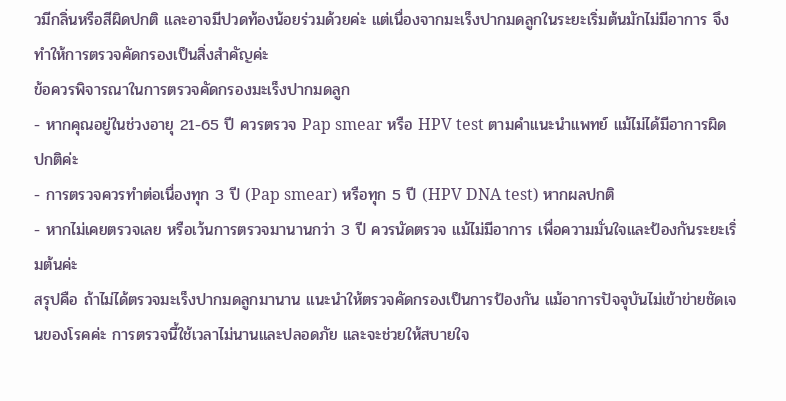วมีกลิ่นหรือสีผิดปกติ และอาจมีปวดท้องน้อยร่วมด้วยค่ะ แต่เนื่องจากมะเร็งปากมดลูกในระยะเริ่มต้นมักไม่มีอาการ จึงทำให้การตรวจคัดกรองเป็นสิ่งสำคัญค่ะ
ข้อควรพิจารณาในการตรวจคัดกรองมะเร็งปากมดลูก
- หากคุณอยู่ในช่วงอายุ 21-65 ปี ควรตรวจ Pap smear หรือ HPV test ตามคำแนะนำแพทย์ แม้ไม่ได้มีอาการผิดปกติค่ะ
- การตรวจควรทำต่อเนื่องทุก 3 ปี (Pap smear) หรือทุก 5 ปี (HPV DNA test) หากผลปกติ
- หากไม่เคยตรวจเลย หรือเว้นการตรวจมานานกว่า 3 ปี ควรนัดตรวจ แม้ไม่มีอาการ เพื่อความมั่นใจและป้องกันระยะเริ่มต้นค่ะ
สรุปคือ ถ้าไม่ได้ตรวจมะเร็งปากมดลูกมานาน แนะนำให้ตรวจคัดกรองเป็นการป้องกัน แม้อาการปัจจุบันไม่เข้าข่ายชัดเจนของโรคค่ะ การตรวจนี้ใช้เวลาไม่นานและปลอดภัย และจะช่วยให้สบายใจ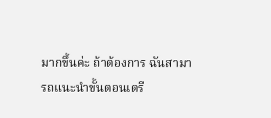มากขึ้นค่ะ ถ้าต้องการ ฉันสามารถแนะนำขั้นตอนเตรี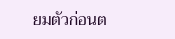ยมตัวก่อนต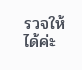รวจให้ได้ค่ะ